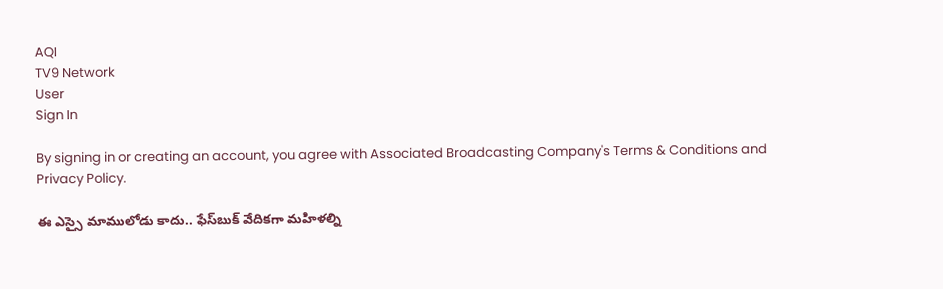AQI
TV9 Network
User
Sign In

By signing in or creating an account, you agree with Associated Broadcasting Company's Terms & Conditions and Privacy Policy.

ఈ ఎస్సై మాములోడు కాదు.. ఫేస్‌బుక్ వేదికగా మహిళల్ని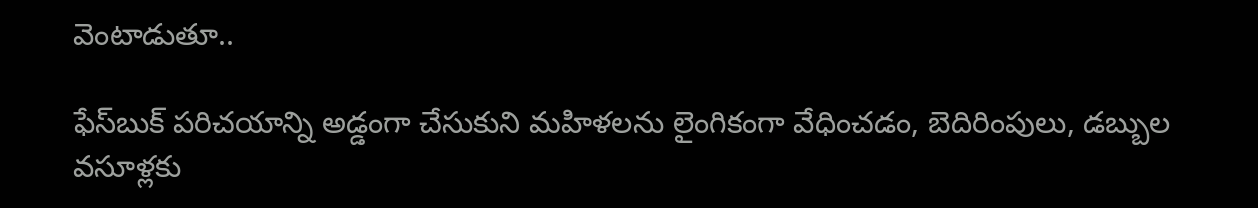వెంటాడుతూ..

ఫేస్‌బుక్ పరిచయాన్ని అడ్డంగా చేసుకుని మహిళలను లైంగికంగా వేధించడం, బెదిరింపులు, డబ్బుల వసూళ్లకు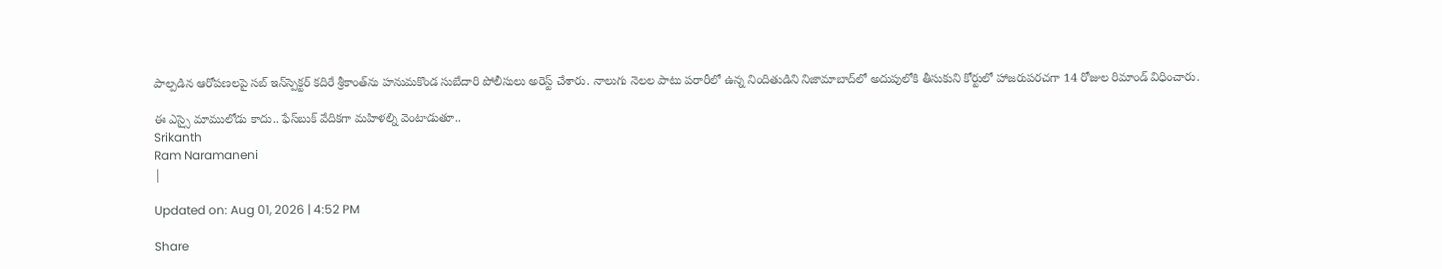పాల్పడిన ఆరోపణలపై సబ్‌ ఇన్‌స్పెక్టర్ కదిరే శ్రీకాంత్‌ను హనుమకొండ సుబేదారి పోలీసులు అరెస్ట్ చేశారు. నాలుగు నెలల పాటు పరారీలో ఉన్న నిందితుడిని నిజామాబాద్‌లో అదుపులోకి తీసుకుని కోర్టులో హాజరుపరచగా 14 రోజుల రిమాండ్ విధించారు.

ఈ ఎస్సై మాములోడు కాదు.. ఫేస్‌బుక్ వేదికగా మహిళల్ని వెంటాడుతూ..
Srikanth
Ram Naramaneni
|

Updated on: Aug 01, 2026 | 4:52 PM

Share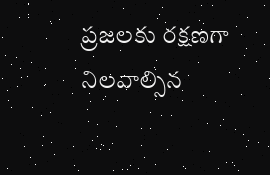ప్రజలకు రక్షణగా నిలవాల్సిన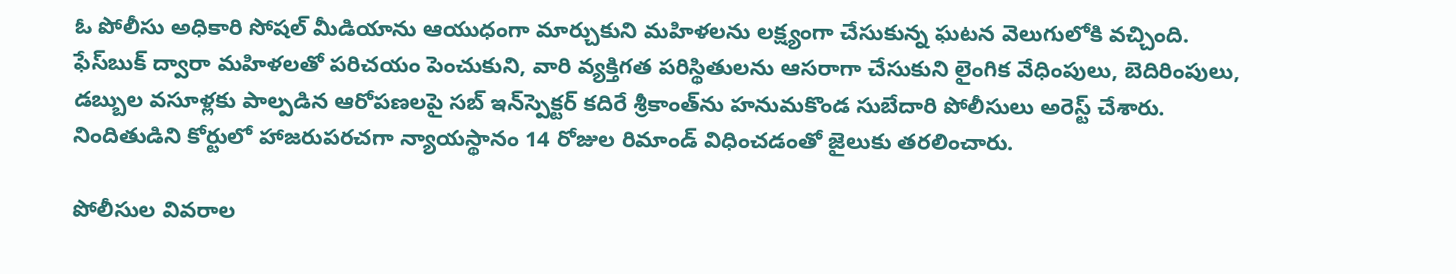ఓ పోలీసు అధికారి సోషల్ మీడియాను ఆయుధంగా మార్చుకుని మహిళలను లక్ష్యంగా చేసుకున్న ఘటన వెలుగులోకి వచ్చింది. ఫేస్‌బుక్ ద్వారా మహిళలతో పరిచయం పెంచుకుని, వారి వ్యక్తిగత పరిస్థితులను ఆసరాగా చేసుకుని లైంగిక వేధింపులు, బెదిరింపులు, డబ్బుల వసూళ్లకు పాల్పడిన ఆరోపణలపై సబ్‌ ఇన్‌స్పెక్టర్ కదిరే శ్రీకాంత్‌ను హనుమకొండ సుబేదారి పోలీసులు అరెస్ట్ చేశారు. నిందితుడిని కోర్టులో హాజరుపరచగా న్యాయస్థానం 14 రోజుల రిమాండ్ విధించడంతో జైలుకు తరలించారు.

పోలీసుల వివరాల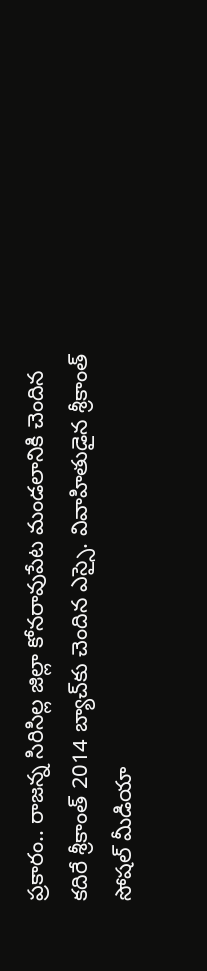ప్రకారం.. రాజన్న సిరిసిల్ల జిల్లా కోనరావుపేట మండలానికి చెందిన కదిరే శ్రీకాంత్ 2014 బ్యాచ్‌కు చెందిన ఎస్సై. వివాహితుడైన శ్రీకాంత్ సోషల్ మీడియా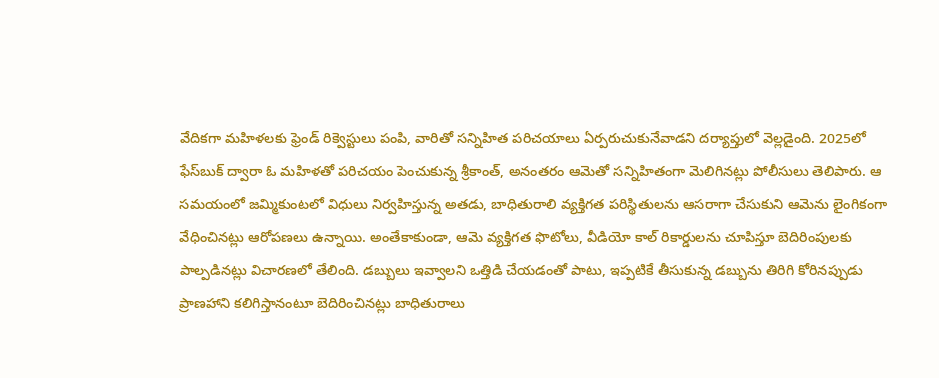వేదికగా మహిళలకు ఫ్రెండ్ రిక్వెస్టులు పంపి, వారితో సన్నిహిత పరిచయాలు ఏర్పరుచుకునేవాడని దర్యాప్తులో వెల్లడైంది. 2025లో ఫేస్‌బుక్ ద్వారా ఓ మహిళతో పరిచయం పెంచుకున్న శ్రీకాంత్, అనంతరం ఆమెతో సన్నిహితంగా మెలిగినట్లు పోలీసులు తెలిపారు. ఆ సమయంలో జమ్మికుంటలో విధులు నిర్వహిస్తున్న అతడు, బాధితురాలి వ్యక్తిగత పరిస్థితులను ఆసరాగా చేసుకుని ఆమెను లైంగికంగా వేధించినట్లు ఆరోపణలు ఉన్నాయి. అంతేకాకుండా, ఆమె వ్యక్తిగత ఫొటోలు, వీడియో కాల్ రికార్డులను చూపిస్తూ బెదిరింపులకు పాల్పడినట్లు విచారణలో తేలింది. డబ్బులు ఇవ్వాలని ఒత్తిడి చేయడంతో పాటు, ఇప్పటికే తీసుకున్న డబ్బును తిరిగి కోరినప్పుడు ప్రాణహాని కలిగిస్తానంటూ బెదిరించినట్లు బాధితురాలు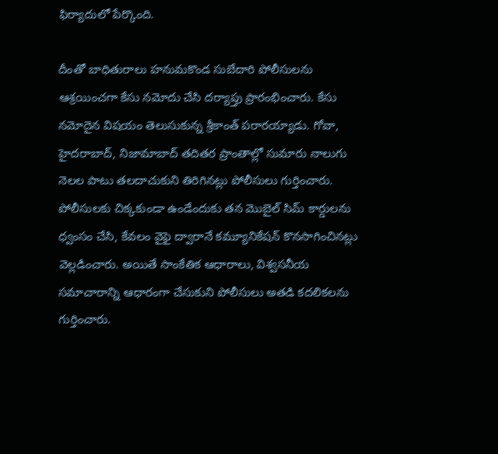ఫిర్యాదులో పేర్కొంది.

దీంతో బాధితురాలు హనుమకొండ సుబేదారి పోలీసులను ఆశ్రయించగా కేసు నమోదు చేసి దర్యాప్తు ప్రారంభించారు. కేసు నమోదైన విషయం తెలుసుకున్న శ్రీకాంత్ పరారయ్యాడు. గోవా, హైదరాబాద్, నిజామాబాద్ తదితర ప్రాంతాల్లో సుమారు నాలుగు నెలల పాటు తలదాచుకుని తిరిగినట్లు పోలీసులు గుర్తించారు. పోలీసులకు చిక్కకుండా ఉండేందుకు తన మొబైల్ సిమ్ కార్డులను ధ్వంసం చేసి, కేవలం వైఫై ద్వారానే కమ్యూనికేషన్ కొనసాగించినట్లు వెల్లడించారు. అయితే సాంకేతిక ఆధారాలు, విశ్వసనీయ సమాచారాన్ని ఆధారంగా చేసుకుని పోలీసులు అతడి కదలికలను గుర్తించారు.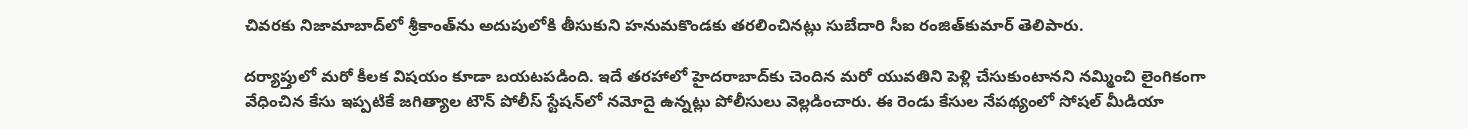చివరకు నిజామాబాద్‌లో శ్రీకాంత్‌ను అదుపులోకి తీసుకుని హనుమకొండకు తరలించినట్లు సుబేదారి సీఐ రంజిత్‌కుమార్ తెలిపారు.

దర్యాప్తులో మరో కీలక విషయం కూడా బయటపడింది. ఇదే తరహాలో హైదరాబాద్‌కు చెందిన మరో యువతిని పెళ్లి చేసుకుంటానని నమ్మించి లైంగికంగా వేధించిన కేసు ఇప్పటికే జగిత్యాల టౌన్ పోలీస్ స్టేషన్‌లో నమోదై ఉన్నట్లు పోలీసులు వెల్లడించారు. ఈ రెండు కేసుల నేపథ్యంలో సోషల్ మీడియా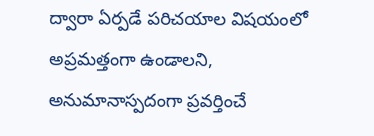ద్వారా ఏర్పడే పరిచయాల విషయంలో అప్రమత్తంగా ఉండాలని, అనుమానాస్పదంగా ప్రవర్తించే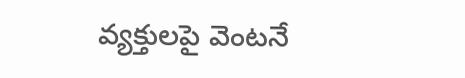వ్యక్తులపై వెంటనే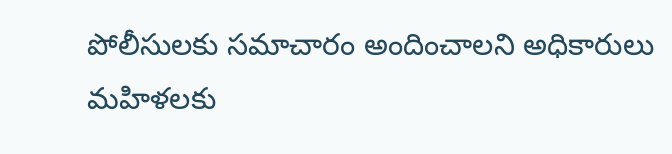పోలీసులకు సమాచారం అందించాలని అధికారులు మహిళలకు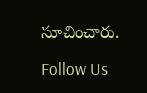సూచించారు.

Follow Us